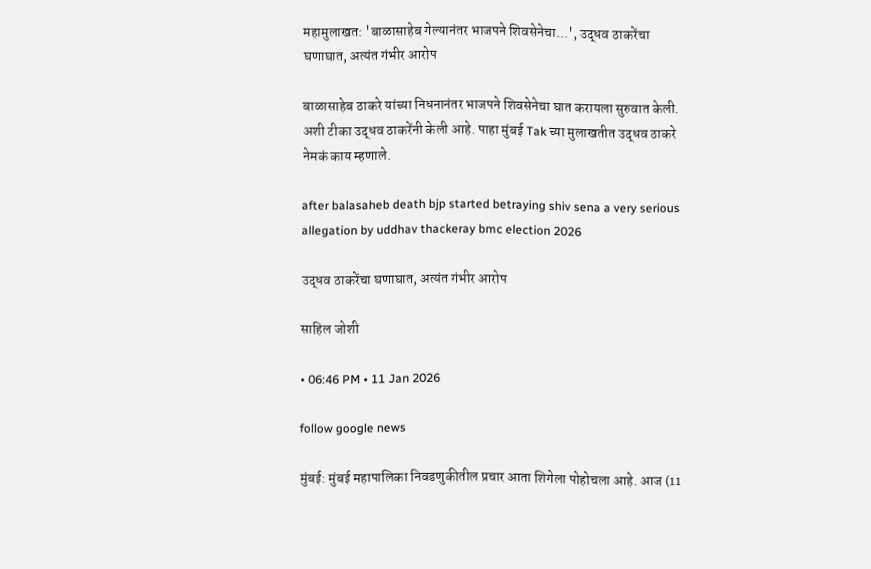महामुलाखत: 'बाळासाहेब गेल्यानंतर भाजपने शिवसेनेचा...', उद्धव ठाकरेंचा घणाघात, अत्यंत गंभीर आरोप

बाळासाहेब ठाकरे यांच्या निधनानंतर भाजपने शिवसेनेचा घात करायला सुरुवात केली. अशी टीका उद्धव ठाकरेंनी केली आहे. पाहा मुंबई Tak च्या मुलाखतीत उद्धव ठाकरे नेमकं काय म्हणाले.

after balasaheb death bjp started betraying shiv sena a very serious allegation by uddhav thackeray bmc election 2026

उद्धव ठाकरेंचा घणाघात, अत्यंत गंभीर आरोप

साहिल जोशी

• 06:46 PM • 11 Jan 2026

follow google news

मुंबई: मुंबई महापालिका निवडणुकीतील प्रचार आता शिगेला पोहोचला आहे. आज (11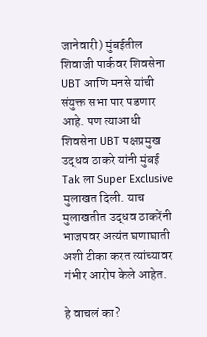जानेवारी) मुंबईतील शिवाजी पार्कवर शिवसेना UBT आणि मनसे यांची संयुक्त सभा पार पडणार आहे. पण त्याआधी शिवसेना UBT पक्षप्रमुख उद्धव ठाकरे यांनी मुंबई Tak ला Super Exclusive मुलाखत दिली. याच मुलाखतीत उद्धव ठाकरेंनी भाजपवर अत्यंत घणाघाती अशी टीका करत त्यांच्यावर गंभीर आरोप केले आहेत.

हे वाचलं का?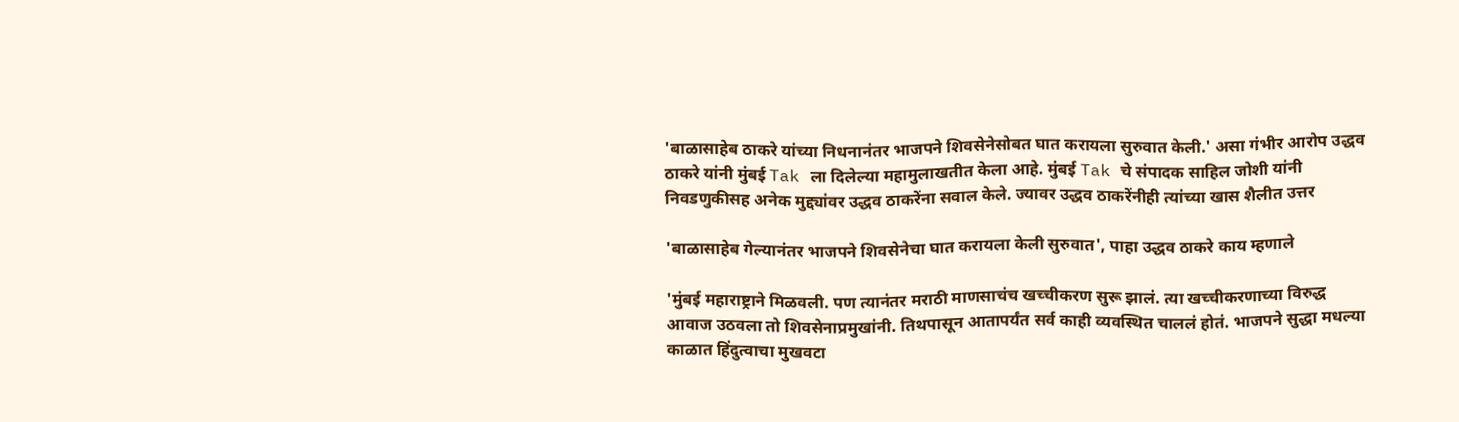'बाळासाहेब ठाकरे यांच्या निधनानंतर भाजपने शिवसेनेसोबत घात करायला सुरुवात केली.' असा गंभीर आरोप उद्धव ठाकरे यांनी मुंबई Tak ला दिलेल्या महामुलाखतीत केला आहे. मुंबई Tak चे संपादक साहिल जोशी यांनी निवडणुकीसह अनेक मुद्द्यांवर उद्धव ठाकरेंना सवाल केले. ज्यावर उद्धव ठाकरेंनीही त्यांच्या खास शैलीत उत्तर

'बाळासाहेब गेल्यानंतर भाजपने शिवसेनेचा घात करायला केली सुरुवात', पाहा उद्धव ठाकरे काय म्हणाले

'मुंबई महाराष्ट्राने मिळवली. पण त्यानंतर मराठी माणसाचंच खच्चीकरण सुरू झालं. त्या खच्चीकरणाच्या विरुद्ध आवाज उठवला तो शिवसेनाप्रमुखांनी. तिथपासून आतापर्यंत सर्व काही व्यवस्थित चाललं होतं. भाजपने सुद्धा मधल्या काळात हिंदुत्वाचा मुखवटा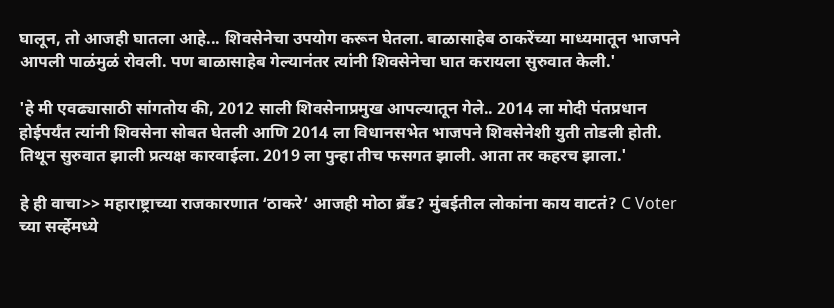घालून, तो आजही घातला आहे... शिवसेनेचा उपयोग करून घेतला. बाळासाहेब ठाकरेंच्या माध्यमातून भाजपने आपली पाळंमुळं रोवली. पण बाळासाहेब गेल्यानंतर त्यांनी शिवसेनेचा घात करायला सुरुवात केली.'

'हे मी एवढ्यासाठी सांगतोय की, 2012 साली शिवसेनाप्रमुख आपल्यातून गेले.. 2014 ला मोदी पंतप्रधान होईपर्यंत त्यांनी शिवसेना सोबत घेतली आणि 2014 ला विधानसभेत भाजपने शिवसेनेशी युती तोडली होती. तिथून सुरुवात झाली प्रत्यक्ष कारवाईला. 2019 ला पुन्हा तीच फसगत झाली. आता तर कहरच झाला.'

हे ही वाचा>> महाराष्ट्राच्या राजकारणात ‘ठाकरे’ आजही मोठा ब्रँड? मुंबईतील लोकांना काय वाटतं? C Voter च्या सर्व्हेमध्ये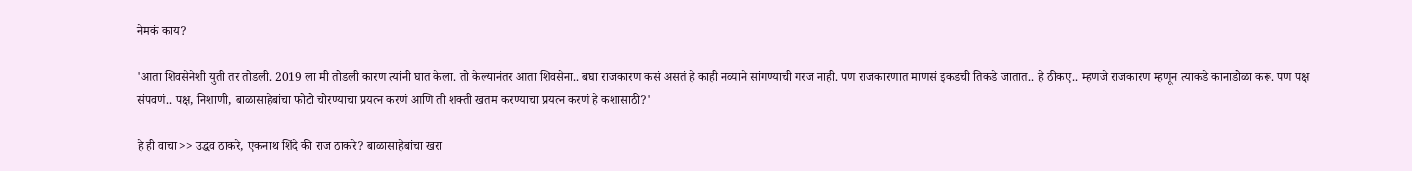नेमकं काय?

'आता शिवसेनेशी युती तर तोडली. 2019 ला मी तोडली कारण त्यांनी घात केला. तो केल्यानंतर आता शिवसेना.. बघा राजकारण कसं असतं हे काही नव्याने सांगण्याची गरज नाही. पण राजकारणात माणसं इकडची तिकडे जातात.. हे ठीकए.. म्हणजे राजकारण म्हणून त्याकडे कानाडोळा करू. पण पक्ष संपवणं.. पक्ष, निशाणी, बाळासाहेबांचा फोटो चोरण्याचा प्रयत्न करणं आणि ती शक्ती खतम करण्याचा प्रयत्न करणं हे कशासाठी?'

हे ही वाचा>> उद्धव ठाकरे, एकनाथ शिंदे की राज ठाकरे? बाळासाहेबांचा खरा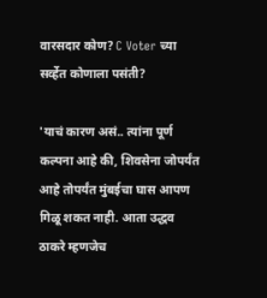वारसदार कोण? C Voter च्या सर्व्हेत कोणाला पसंती?

'याचं कारण असं.. त्यांना पूर्ण कल्पना आहे की, शिवसेना जोपर्यंत आहे तोपर्यंत मुंबईचा घास आपण गिळू शकत नाही. आता उद्धव ठाकरे म्हणजेच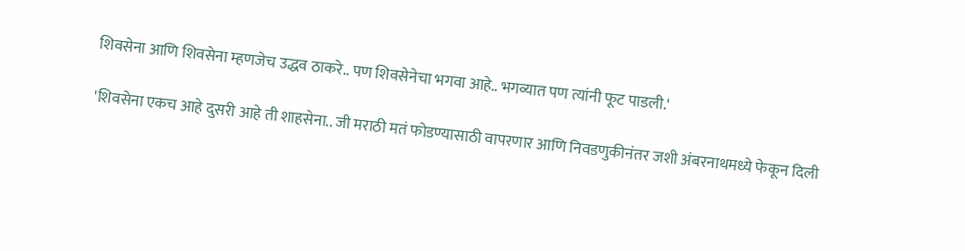शिवसेना आणि शिवसेना म्हणजेच उद्धव ठाकरे.. पण शिवसेनेचा भगवा आहे.. भगव्यात पण त्यांनी फूट पाडली.'

'शिवसेना एकच आहे दुसरी आहे ती शाहसेना.. जी मराठी मतं फोडण्यासाठी वापरणार आणि निवडणुकीनंतर जशी अंबरनाथमध्ये फेकून दिली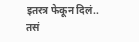इतरत्र फेकून दिलं.. तसं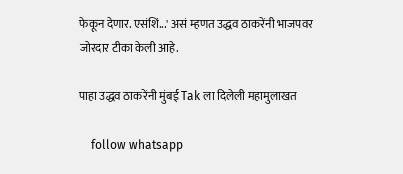फेकून देणार. एसंशिं...' असं म्हणत उद्धव ठाकरेंनी भाजपवर जोरदार टीका केली आहे.

पाहा उद्धव ठाकरेंनी मुंबई Tak ला दिलेली महामुलाखत

    follow whatsapp